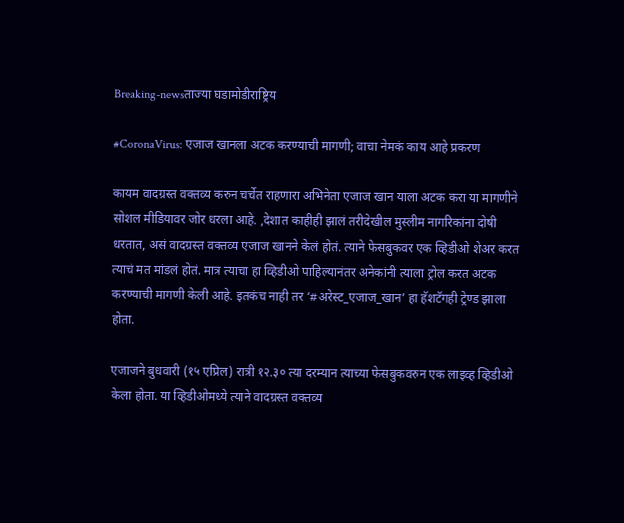Breaking-newsताज्या घडामोडीराष्ट्रिय

#CoronaVirus: एजाज खानला अटक करण्याची मागणी; वाचा नेमकं काय आहे प्रकरण

कायम वादग्रस्त वक्तव्य करुन चर्चेत राहणारा अभिनेता एजाज खान याला अटक करा या मागणीने सोशल मीडियावर जोर धरला आहे. ,देशात काहीही झालं तरीदेखील मुस्लीम नागरिकांना दोषी धरतात, असं वादग्रस्त वक्तव्य एजाज खानने केलं होतं. त्याने फेसबुकवर एक व्हिडीओ शेअर करत त्याचं मत मांडलं होतं. मात्र त्याचा हा व्हिडीओ पाहिल्यानंतर अनेकांनी त्याला ट्रोल करत अटक करण्याची मागणी केली आहे. इतकंच नाही तर ‘#अरेस्ट_एजाज_खान’ हा हॅशटॅगही ट्रेण्ड झाला होता.

एजाजने बुधवारी (१५ एप्रिल) रात्री १२.३० त्या दरम्यान त्याच्या फेसबुकवरुन एक लाइव्ह व्हिडीओ केला होता. या व्हिडीओमध्ये त्याने वादग्रस्त वक्तव्य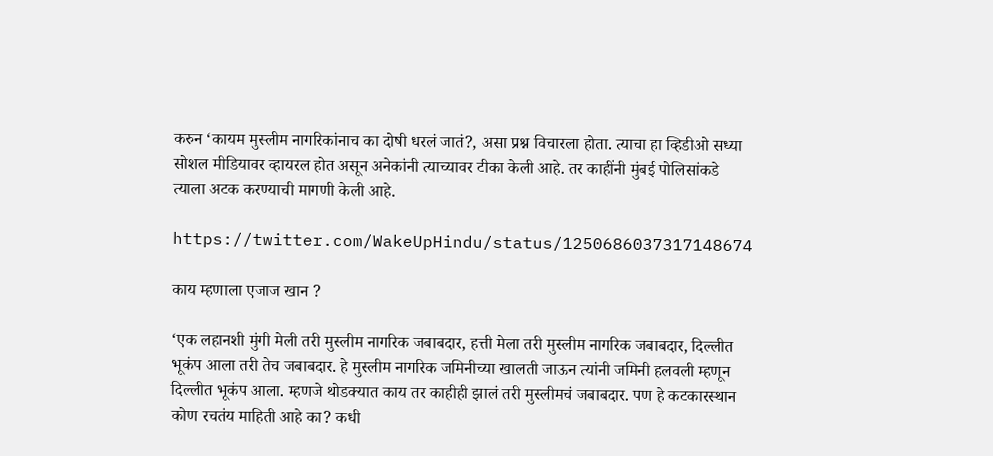करुन ‘कायम मुस्लीम नागरिकांनाच का दोषी धरलं जातं?, असा प्रश्न विचारला होता. त्याचा हा व्हिडीओ सध्या सोशल मीडियावर व्हायरल होत असून अनेकांनी त्याच्यावर टीका केली आहे. तर काहींनी मुंबई पोलिसांकडे त्याला अटक करण्याची मागणी केली आहे.

https://twitter.com/WakeUpHindu/status/1250686037317148674

काय म्हणाला एजाज खान ?

‘एक लहानशी मुंगी मेली तरी मुस्लीम नागरिक जबाबदार, हत्ती मेला तरी मुस्लीम नागरिक जबाबदार, दिल्लीत भूकंप आला तरी तेच जबाबदार. हे मुस्लीम नागरिक जमिनीच्या खालती जाऊन त्यांनी जमिनी हलवली म्हणून दिल्लीत भूकंप आला. म्हणजे थोडक्यात काय तर काहीही झालं तरी मुस्लीमचं जबाबदार. पण हे कटकारस्थान कोण रचतंय माहिती आहे का? कधी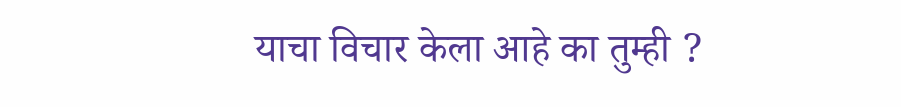याचा विचार केला आहे का तुम्ही ?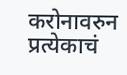करोनावरुन प्रत्येकाचं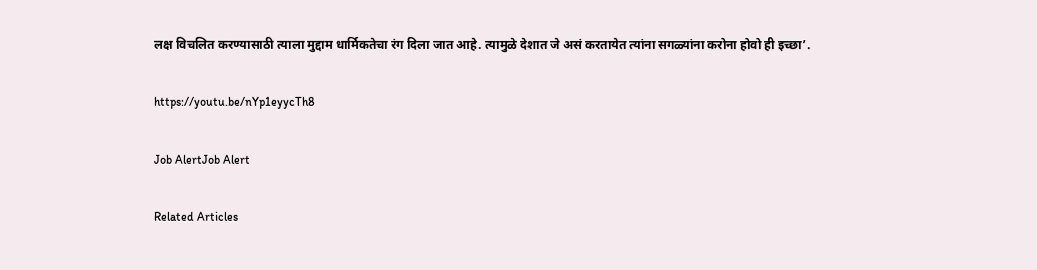लक्ष विचलित करण्यासाठी त्याला मुद्दाम धार्मिकतेचा रंग दिला जात आहे. त्यामुळे देशात जे असं करतायेत त्यांना सगळ्यांना करोना होवो ही इच्छा’.

https://youtu.be/nYp1eyycTh8

Job AlertJob Alert

Related Articles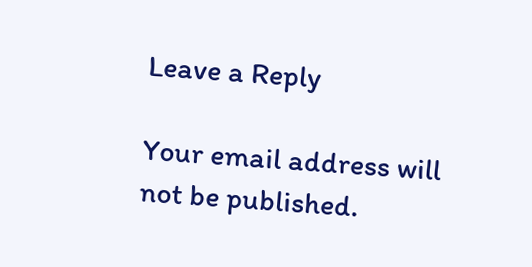Leave a Reply

Your email address will not be published.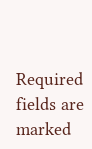Required fields are marked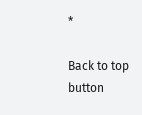*

Back to top button